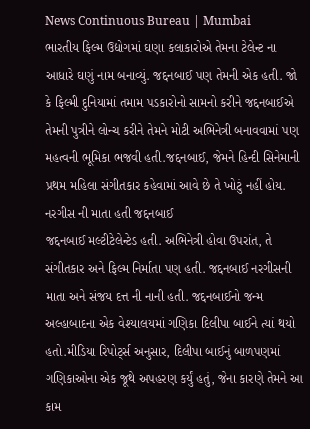News Continuous Bureau | Mumbai
ભારતીય ફિલ્મ ઉદ્યોગમાં ઘણા કલાકારોએ તેમના ટેલેન્ટ ના આધારે ઘણું નામ બનાવ્યું. જદ્દનબાઈ પણ તેમની એક હતી. જો કે ફિલ્મી દુનિયામાં તમામ પડકારોનો સામનો કરીને જદ્દનબાઈએ તેમની પુત્રીને લોન્ચ કરીને તેમને મોટી અભિનેત્રી બનાવવામાં પણ મહત્વની ભૂમિકા ભજવી હતી.જદ્દનબાઈ, જેમને હિન્દી સિનેમાની પ્રથમ મહિલા સંગીતકાર કહેવામાં આવે છે તે ખોટું નહીં હોય.
નરગીસ ની માતા હતી જદ્દનબાઈ
જદ્દનબાઈ મલ્ટીટેલેન્ટેડ હતી. અભિનેત્રી હોવા ઉપરાંત, તે સંગીતકાર અને ફિલ્મ નિર્માતા પણ હતી. જદ્દનબાઈ નરગીસની માતા અને સંજય દત્ત ની નાની હતી. જદ્દનબાઈનો જન્મ અલ્હાબાદના એક વેશ્યાલયમાં ગણિકા દિલીપા બાઈને ત્યાં થયો હતો.મીડિયા રિપોર્ટ્સ અનુસાર, દિલીપા બાઈનું બાળપણમાં ગણિકાઓના એક જૂથે અપહરણ કર્યું હતું, જેના કારણે તેમને આ કામ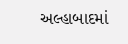અલ્હાબાદમાં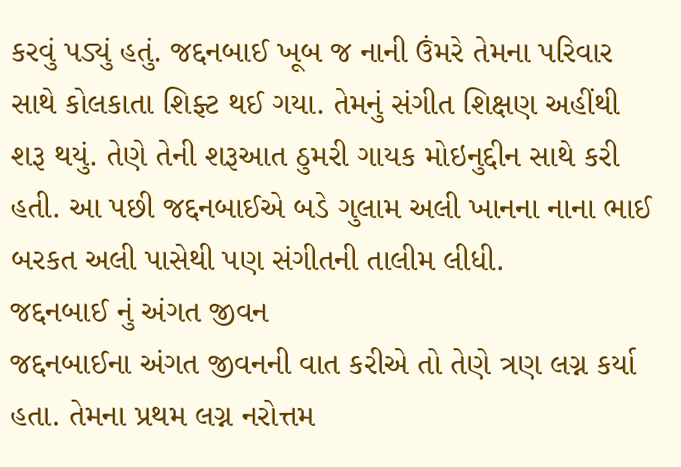કરવું પડ્યું હતું. જદ્દનબાઈ ખૂબ જ નાની ઉંમરે તેમના પરિવાર સાથે કોલકાતા શિફ્ટ થઈ ગયા. તેમનું સંગીત શિક્ષણ અહીંથી શરૂ થયું. તેણે તેની શરૂઆત ઠુમરી ગાયક મોઇનુદ્દીન સાથે કરી હતી. આ પછી જદ્દનબાઈએ બડે ગુલામ અલી ખાનના નાના ભાઈ બરકત અલી પાસેથી પણ સંગીતની તાલીમ લીધી.
જદ્દનબાઈ નું અંગત જીવન
જદ્દનબાઈના અંગત જીવનની વાત કરીએ તો તેણે ત્રણ લગ્ન કર્યા હતા. તેમના પ્રથમ લગ્ન નરોત્તમ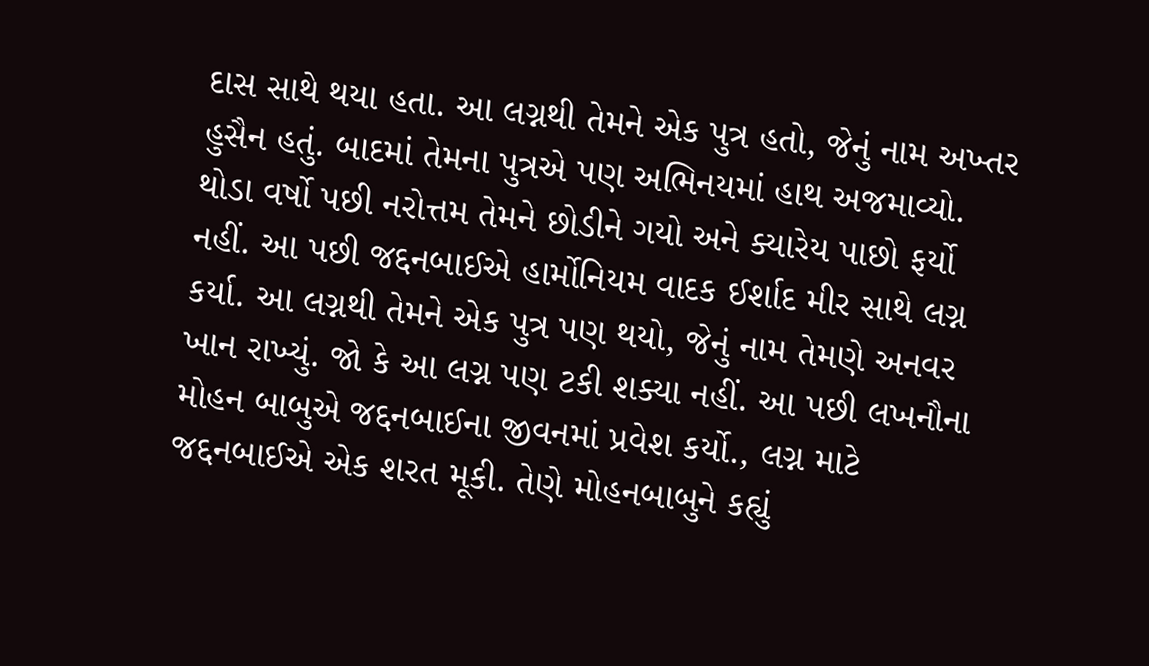દાસ સાથે થયા હતા. આ લગ્નથી તેમને એક પુત્ર હતો, જેનું નામ અખ્તર હુસૈન હતું. બાદમાં તેમના પુત્રએ પણ અભિનયમાં હાથ અજમાવ્યો. થોડા વર્ષો પછી નરોત્તમ તેમને છોડીને ગયો અને ક્યારેય પાછો ફર્યો નહીં. આ પછી જદ્દનબાઈએ હાર્મોનિયમ વાદક ઈર્શાદ મીર સાથે લગ્ન કર્યા. આ લગ્નથી તેમને એક પુત્ર પણ થયો, જેનું નામ તેમણે અનવર ખાન રાખ્યું. જો કે આ લગ્ન પણ ટકી શક્યા નહીં. આ પછી લખનૌના મોહન બાબુએ જદ્દનબાઈના જીવનમાં પ્રવેશ કર્યો., લગ્ન માટે જદ્દનબાઈએ એક શરત મૂકી. તેણે મોહનબાબુને કહ્યું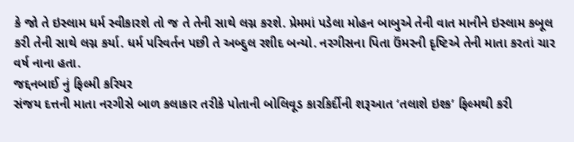કે જો તે ઇસ્લામ ધર્મ સ્વીકારશે તો જ તે તેની સાથે લગ્ન કરશે. પ્રેમમાં પડેલા મોહન બાબુએ તેની વાત માનીને ઇસ્લામ કબૂલ કરી તેની સાથે લગ્ન કર્યા. ધર્મ પરિવર્તન પછી તે અબ્દુલ રશીદ બન્યો. નરગીસના પિતા ઉંમરની દૃષ્ટિએ તેની માતા કરતાં ચાર વર્ષ નાના હતા.
જદ્દનબાઈ નું ફિલ્મી કરિયર
સંજય દત્તની માતા નરગીસે બાળ કલાકાર તરીકે પોતાની બોલિવૂડ કારકિર્દીની શરૂઆત ‘તલાશે ઇશ્ક’ ફિલ્મથી કરી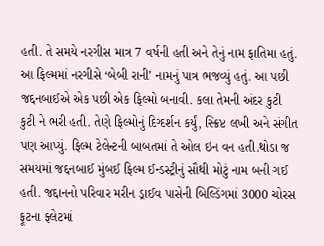હતી. તે સમયે નરગીસ માત્ર 7 વર્ષની હતી અને તેનું નામ ફાતિમા હતું. આ ફિલ્મમાં નરગીસે ‘બેબી રાની’ નામનું પાત્ર ભજવ્યું હતું. આ પછી જદ્દનબાઈએ એક પછી એક ફિલ્મો બનાવી. કલા તેમની અંદર કુટી કુટી ને ભરી હતી. તેણે ફિલ્મોનું દિગ્દર્શન કર્યું, સ્ક્રિપ્ટ લખી અને સંગીત પણ આપ્યું. ફિલ્મ ટેલેન્ટની બાબતમાં તે ઓલ ઇન વન હતી.થોડા જ સમયમાં જદ્દનબાઈ મુંબઈ ફિલ્મ ઈન્ડસ્ટ્રીનું સૌથી મોટું નામ બની ગઈ હતી. જદ્દાનનો પરિવાર મરીન ડ્રાઈવ પાસેની બિલ્ડિંગમાં 3000 ચોરસ ફૂટના ફ્લેટમાં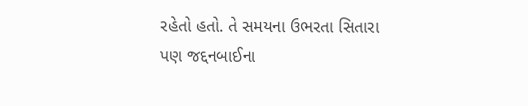રહેતો હતો. તે સમયના ઉભરતા સિતારા પણ જદ્દનબાઈના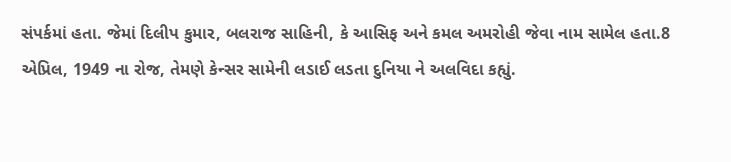સંપર્કમાં હતા. જેમાં દિલીપ કુમાર, બલરાજ સાહિની, કે આસિફ અને કમલ અમરોહી જેવા નામ સામેલ હતા.8 એપ્રિલ, 1949 ના રોજ, તેમણે કેન્સર સામેની લડાઈ લડતા દુનિયા ને અલવિદા કહ્યું.